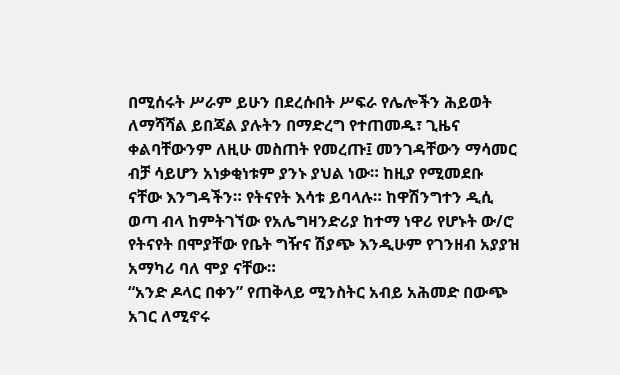በሚሰሩት ሥራም ይሁን በደረሱበት ሥፍራ የሌሎችን ሕይወት ለማሻሻል ይበጃል ያሉትን በማድረግ የተጠመዱ፣ ጊዜና ቀልባቸውንም ለዚሁ መስጠት የመረጡ፤ መንገዳቸውን ማሳመር ብቻ ሳይሆን አነቃቂነቱም ያንኑ ያህል ነው። ከዚያ የሚመደቡ ናቸው እንግዳችን። የትናየት እሳቱ ይባላሉ። ከዋሽንግተን ዲሲ ወጣ ብላ ከምትገኘው የአሌግዛንድሪያ ከተማ ነዋሪ የሆኑት ው/ሮ የትናየት በሞያቸው የቤት ግዥና ሽያጭ እንዲሁም የገንዘብ አያያዝ አማካሪ ባለ ሞያ ናቸው።
“አንድ ዶላር በቀን” የጠቅላይ ሚንስትር አብይ አሕመድ በውጭ አገር ለሚኖሩ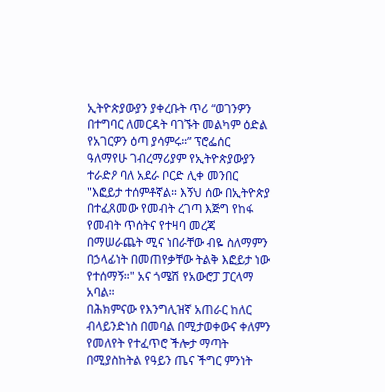ኢትዮጵያውያን ያቀረቡት ጥሪ “ወገንዎን በተግባር ለመርዳት ባገኙት መልካም ዕድል የአገርዎን ዕጣ ያሳምሩ።” ፕሮፌሰር ዓለማየሁ ገብረማሪያም የኢትዮጵያውያን ተራድዖ ባለ አደራ ቦርድ ሊቀ መንበር
"እፎይታ ተሰምቶኛል። እኝህ ሰው በኢትዮጵያ በተፈጸመው የመብት ረገጣ እጅግ የከፋ የመብት ጥሰትና የተዛባ መረጃ በማሠራጨት ሚና ነበራቸው ብዬ ስለማምን በኃላፊነት በመጠየቃቸው ትልቅ እፎይታ ነው የተሰማኝ።" አና ጎሜሽ የአውሮፓ ፓርላማ አባል።
በሕክምናው የእንግሊዝኛ አጠራር ከለር ብላይንድነስ በመባል በሚታወቀውና ቀለምን የመለየት የተፈጥሮ ችሎታ ማጣት በሚያስከትል የዓይን ጤና ችግር ምንነት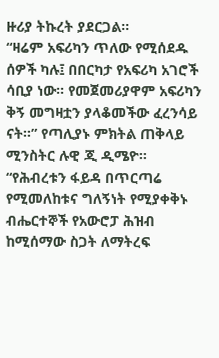ዙሪያ ትኩረት ያደርጋል።
“ዛሬም አፍሪካን ጥለው የሚሰደዱ ሰዎች ካሉ፤ በበርካታ የአፍሪካ አገሮች ሳቢያ ነው። የመጀመሪያዋም አፍሪካን ቅኝ መግዛቷን ያላቆመችው ፈረንሳይ ናት።” የጣሊያኑ ምክትል ጠቅላይ ሚንስትር ሉዊ ጂ ዲሜዮ። “የሕብረቱን ፋይዳ በጥርጣሬ የሚመለከቱና ግለኝነት የሚያቀቅኑ ብሔርተኞች የአውሮፓ ሕዝብ ከሚሰማው ስጋት ለማትረፍ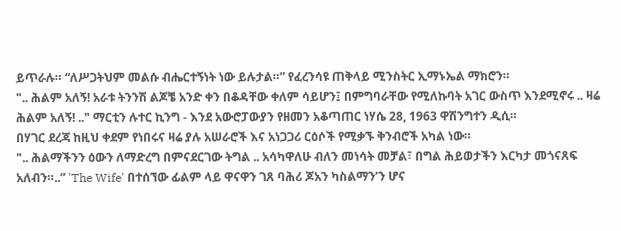ይጥራሉ። “ለሥጋትህም መልሱ ብሔርተኝነት ነው ይሉታል።” የፈረንሳዩ ጠቅላይ ሚንስትር ኢማኑኤል ማክሮን።
".. ሕልም አለኝ! አራቱ ትንንሽ ልጆቼ አንድ ቀን በቆዳቸው ቀለም ሳይሆን፤ በምግባራቸው የሚለኩባት አገር ውስጥ እንደሚኖሩ .. ዛሬ ሕልም አለኝ! .." ማርቲን ሉተር ኪንግ - እንደ አውሮፓውያን የዘመን አቆጣጠር ነሃሴ 28, 1963 ዋሽንግተን ዲሲ።
በሃገር ደረጃ ከዚህ ቀደም የነበሩና ዛሬ ያሉ አሠራሮች እና አነጋጋሪ ርዕሶች የሚቃኙ ቅንብሮች አካል ነው።
".. ሕልማችንን ዕውን ለማድረግ በምናደርገው ትግል .. አሳካዋለሁ ብለን መነሳት መቻል፣ በግል ሕይወታችን እርካታ መጎናጸፍ አለብን።..” 'The Wife' በተሰኘው ፊልም ላይ ዋናዋን ገጸ ባሕሪ ጆአን ካስልማን’ን ሆና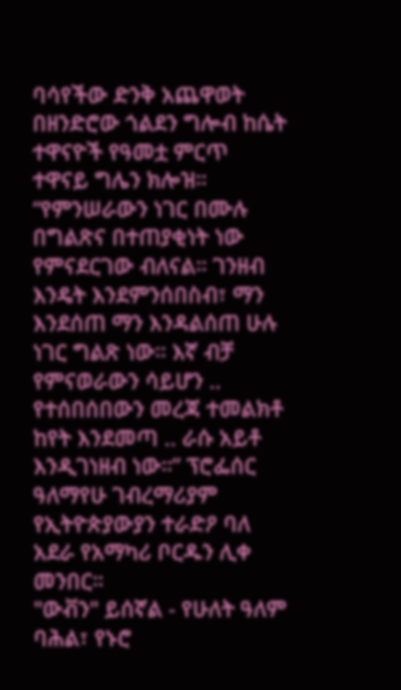ባሳየችው ድንቅ አጨዋወት በዘንድሮው ጎልደን ግሎብ ከሴት ተዋናዮች የዓመቷ ምርጥ ተዋናይ ግሌን ክሎዝ።
“የምንሠራውን ነገር በሙሉ በግልጽና በተጠያቂነት ነው የምናደርገው ብለናል። ገንዘብ እንዴት እንደምንሰበስብ፣ ማን እንደሰጠ ማን እንዳልሰጠ ሁሉ ነገር ግልጽ ነው። እኛ ብቻ የምናወራውን ሳይሆን .. የተሰበሰበውን መረጃ ተመልክቶ ከየት እንደመጣ .. ራሱ አይቶ እንዲገነዘብ ነው።” ፕሮፌሰር ዓለማየሁ ገብረማሪያም የኢትዮጵያውያን ተራድዖ ባለ አደራ የአማካሪ ቦርዱን ሊቀ መንበር።
"ውቭን" ይሰኛል - የሁለት ዓለም ባሕል፣ የኑሮ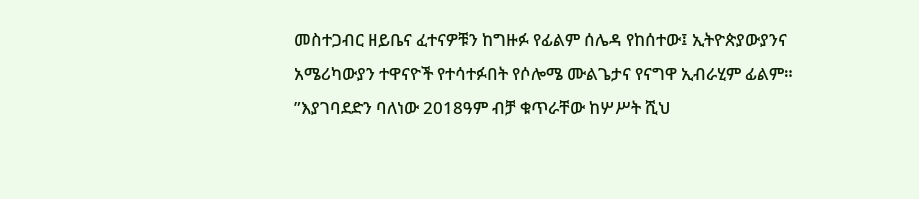መስተጋብር ዘይቤና ፈተናዎቹን ከግዙፉ የፊልም ሰሌዳ የከሰተው፤ ኢትዮጵያውያንና አሜሪካውያን ተዋናዮች የተሳተፉበት የሶሎሜ ሙልጌታና የናግዋ ኢብራሂም ፊልም።
”እያገባደድን ባለነው 2018ዓም ብቻ ቁጥራቸው ከሦሥት ሺህ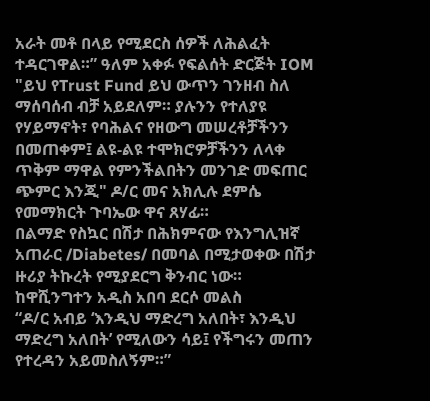አራት መቶ በላይ የሚደርስ ሰዎች ለሕልፈት ተዳርገዋል።” ዓለም አቀፉ የፍልሰት ድርጅት IOM
"ይህ የTrust Fund ይህ ውጥን ገንዘብ ስለ ማሰባሰብ ብቻ አይደለም። ያሉንን የተለያዩ የሃይማኖት፣ የባሕልና የዘውግ መሠረቶቻችንን በመጠቀም፤ ልዩ-ልዩ ተሞክሮዎቻችንን ለላቀ ጥቅም ማዋል የምንችልበትን መንገድ መፍጠር ጭምር እንጂ" ዶ/ር መና አክሊሉ ደምሴ የመማክርት ጉባኤው ዋና ጸሃፊ።
በልማድ የስኳር በሽታ በሕክምናው የእንግሊዝኛ አጠራር /Diabetes/ በመባል በሚታወቀው በሽታ ዙሪያ ትኩረት የሚያደርግ ቅንብር ነው።
ከዋሺንግተን አዲስ አበባ ደርሶ መልስ
“ዶ/ር አብይ ‘እንዲህ ማድረግ አለበት፣ እንዲህ ማድረግ አለበት’ የሚለውን ሳይ፤ የችግሩን መጠን የተረዳን አይመስለኝም።”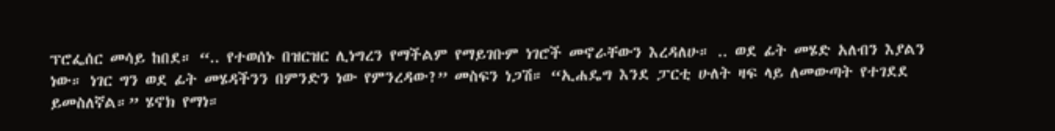ፕሮፌሰር መሳይ ከበደ። “.. የተወሰኑ በዝርዝር ሊነግረን የማችልም የማይገቡም ነገሮች መኖራቸውን እረዳለሁ። .. ወደ ፊት መሄድ አለብን እያልን ነው። ነገር ግን ወደ ፊት መሄዳችንን በምንድን ነው የምንረዳው?” መስፍን ነጋሽ። “ኢሐዴግ እንደ ፓርቲ ሁለት ዛፍ ላይ ለመውጣት የተገደደ ይመስለኛል።” ሄኖክ የማነ።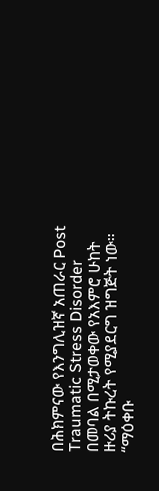በሕክምናው የእንግሊዝኛ አጠራር Post Traumatic Stress Disorder በመባል በሚታወቀው የአእምሮ ሁከት ዙሪያ ትኩረት የሚያደርግ ዝግጅት ነው።
“ማዕቀቡ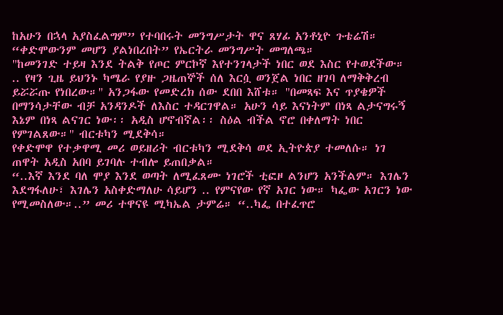ከአሁን በኋላ አያስፈልግም” የተባበሩት መንግሥታት ዋና ጸሃፊ አንቶኒዮ ጉቴሬሽ። “ቀድሞውንም መሆን ያልነበረበት” የኤርትራ መንግሥት መግለጫ።
"ከመንገድ ተይዛ እንደ ትልቅ የጦር ምርኮኛ እየተንገላታች ነበር ወደ እስር የተወደችው። .. የዛን ጊዜ ይህንኑ ካሜራ የያዙ ጋዜጠኞች ሰለ እርሷ ወንጀል ነበር ዘገባ ለማቅቅረብ ይሯሯጡ የነበረው።" አንጋፋው የመድረክ ሰው ደበበ እሸቱ። "በመጻፍ እና ጥያቄዎች በማንሳታቸው ብቻ አንዳንዶች ለእስር ተዳርገዋል። አሁን ሳይ እናነትም በነጻ ልታናግሩኝ እኔም በነጻ ልናገር ነው፡፡ አዲስ ሆኖብኛል፡፡ ስዕል ብችል ኖሮ በቀለማት ነበር የምገልጸው።" ብርቱካን ሚደቅሳ።
የቀድሞዋ የተቃዋሚ መሪ ወይዘሪት ብርቱካን ሚደቅሳ ወደ ኢትዮጵያ ተመለሱ። ነገ ጠዋት አዲስ አበባ ይገባሉ ተብሎ ይጠበቃል።
“..እኛ እንደ ባለ ሞያ እንደ ወጣት ለሚፈጸሙ ነገሮች ቲፎዞ ልንሆን አንችልም። እገሌን እደግፋለሁ፣ እገሌን አስቀድማለሁ ሳይሆን .. የምናየው የኛ አገር ነው። ካፌው አገርን ነው የሚመስለው።..” መሪ ተዋናዩ ሚካኤል ታምሬ። “..ካፌ በተፈጥሮ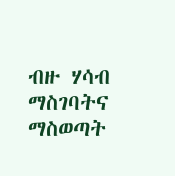ብዙ ሃሳብ ማስገባትና ማስወጣት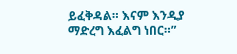ይፈቅዳል። እናም እንዲያ ማድረግ እፈልግ ነበር።”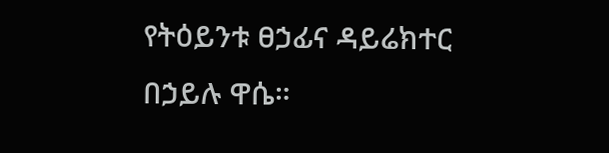የትዕይንቱ ፀኃፊና ዳይሬክተር በኃይሉ ዋሴ።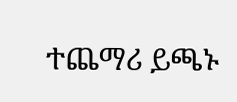ተጨማሪ ይጫኑ